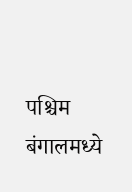पश्चिम बंगालमध्ये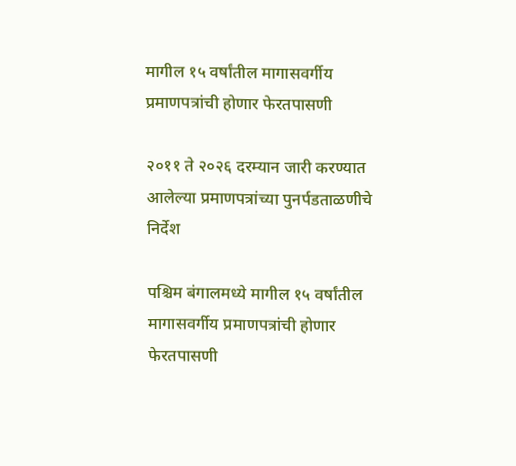मागील १५ वर्षांतील मागासवर्गीय प्रमाणपत्रांची होणार फेरतपासणी

२०११ ते २०२६ दरम्यान जारी करण्यात आलेल्या प्रमाणपत्रांच्या पुनर्पडताळणीचे निर्देश

पश्चिम बंगालमध्ये मागील १५ वर्षांतील मागासवर्गीय प्रमाणपत्रांची होणार फेरतपासणी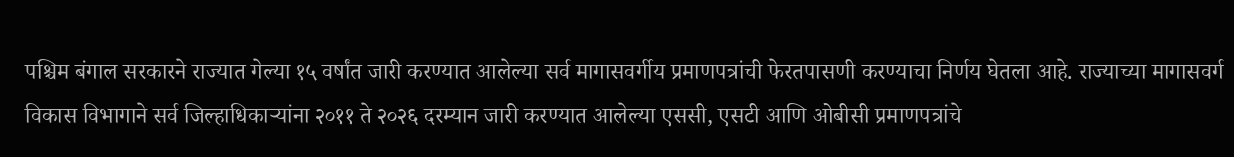पश्चिम बंगाल सरकारने राज्यात गेल्या १५ वर्षांत जारी करण्यात आलेल्या सर्व मागासवर्गीय प्रमाणपत्रांची फेरतपासणी करण्याचा निर्णय घेतला आहे. राज्याच्या मागासवर्ग विकास विभागाने सर्व जिल्हाधिकाऱ्यांना २०११ ते २०२६ दरम्यान जारी करण्यात आलेल्या एससी, एसटी आणि ओबीसी प्रमाणपत्रांचे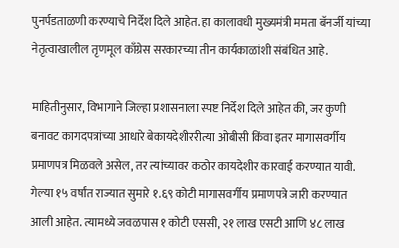पुनर्पडताळणी करण्याचे निर्देश दिले आहेत. हा कालावधी मुख्यमंत्री ममता बॅनर्जी यांच्या नेतृत्वाखालील तृणमूल काँग्रेस सरकारच्या तीन कार्यकाळांशी संबंधित आहे.

माहितीनुसार, विभागाने जिल्हा प्रशासनाला स्पष्ट निर्देश दिले आहेत की, जर कुणी बनावट कागदपत्रांच्या आधारे बेकायदेशीररीत्या ओबीसी किंवा इतर मागासवर्गीय प्रमाणपत्र मिळवले असेल, तर त्यांच्यावर कठोर कायदेशीर कारवाई करण्यात यावी. गेल्या १५ वर्षांत राज्यात सुमारे १.६९ कोटी मागासवर्गीय प्रमाणपत्रे जारी करण्यात आली आहेत. त्यामध्ये जवळपास १ कोटी एससी, २१ लाख एसटी आणि ४८ लाख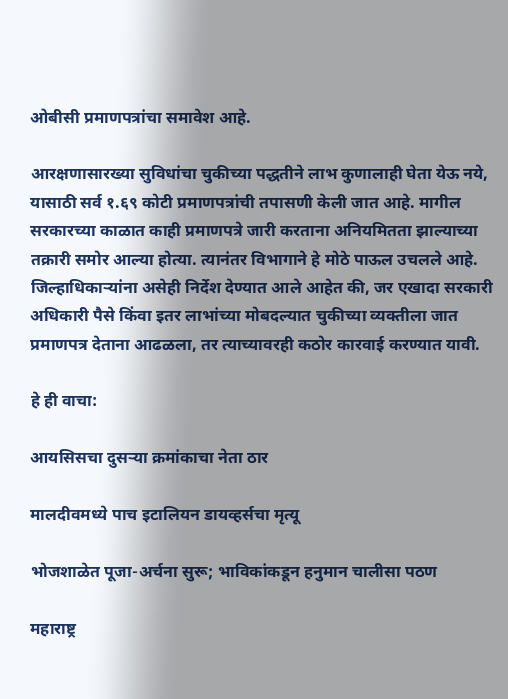ओबीसी प्रमाणपत्रांचा समावेश आहे.

आरक्षणासारख्या सुविधांचा चुकीच्या पद्धतीने लाभ कुणालाही घेता येऊ नये, यासाठी सर्व १.६९ कोटी प्रमाणपत्रांची तपासणी केली जात आहे. मागील सरकारच्या काळात काही प्रमाणपत्रे जारी करताना अनियमितता झाल्याच्या तक्रारी समोर आल्या होत्या. त्यानंतर विभागाने हे मोठे पाऊल उचलले आहे. जिल्हाधिकाऱ्यांना असेही निर्देश देण्यात आले आहेत की, जर एखादा सरकारी अधिकारी पैसे किंवा इतर लाभांच्या मोबदल्यात चुकीच्या व्यक्तीला जात प्रमाणपत्र देताना आढळला, तर त्याच्यावरही कठोर कारवाई करण्यात यावी.

हे ही वाचा:

आयसिसचा दुसऱ्या क्रमांकाचा नेता ठार

मालदीवमध्ये पाच इटालियन डायव्हर्सचा मृत्यू

भोजशाळेत पूजा-अर्चना सुरू; भाविकांकडून हनुमान चालीसा पठण

महाराष्ट्र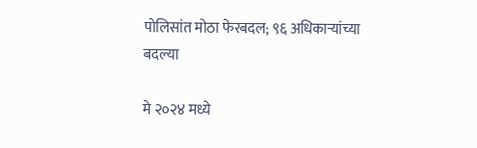पोलिसांत मोठा फेरबदल; ९६ अधिकाऱ्यांच्या बदल्या

मे २०२४ मध्ये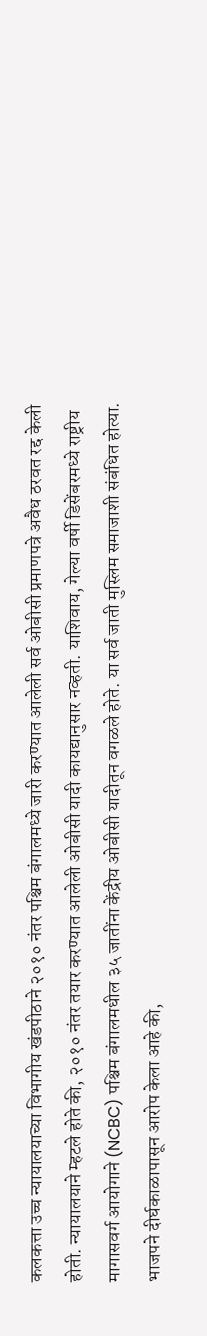कलकत्ता उच्च न्यायालयाच्या विभागीय खंडपीठाने २०१० नंतर पश्चिम बंगालमध्ये जारी करण्यात आलेली सर्व ओबीसी प्रमाणपत्रे अवैध ठरवत रद्द केली होती. न्यायालयाने म्हटले होते की, २०१० नंतर तयार करण्यात आलेली ओबीसी यादी कायद्यानुसार नव्हती. याशिवाय, गेल्या वर्षी डिसेंबरमध्ये राष्ट्रीय मागासवर्ग आयोगाने (NCBC) पश्चिम बंगालमधील ३५ जातींना केंद्रीय ओबीसी यादीतून वगळले होते. या सर्व जाती मुस्लिम समाजाशी संबंधित होत्या. भाजपने दीर्घकाळापासून आरोप केला आहे की,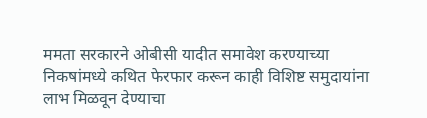ममता सरकारने ओबीसी यादीत समावेश करण्याच्या निकषांमध्ये कथित फेरफार करून काही विशिष्ट समुदायांना लाभ मिळवून देण्याचा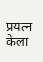प्रयत्न केला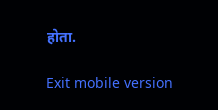होता.

Exit mobile version